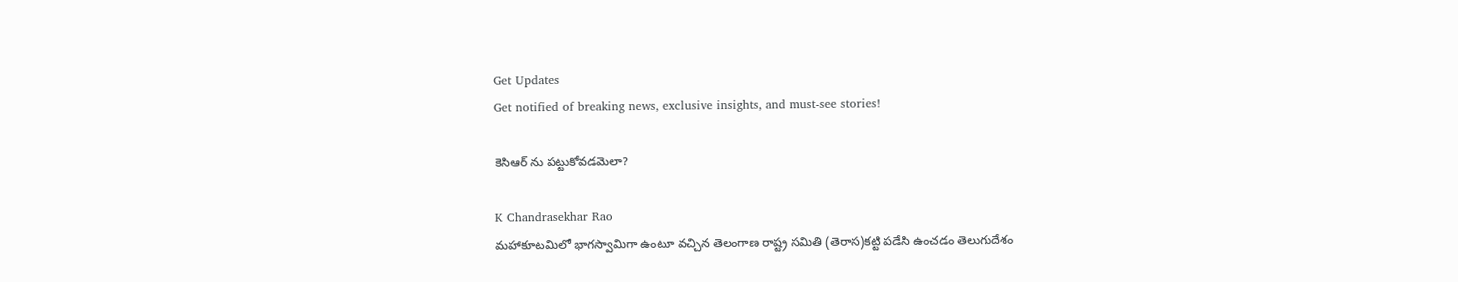Get Updates
Get notified of breaking news, exclusive insights, and must-see stories!

కెసిఆర్ ను పట్టుకోవడమెలా?

K Chandrasekhar Rao
మహాకూటమిలో భాగస్వామిగా ఉంటూ వచ్చిన తెలంగాణ రాష్ట్ర సమితి (తెరాస)కట్టి పడేసి ఉంచడం తెలుగుదేశం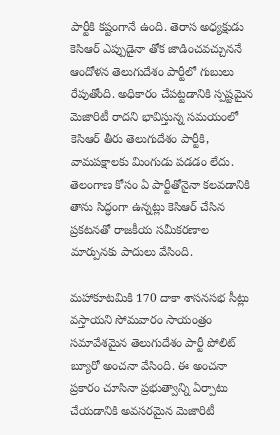పార్టీకి కష్టంగానే ఉంది. తెరాస అధ్యక్షుడు కెసిఆర్ ఎప్పుడైనా తోక జాడించవచ్చుననే ఆందోళన తెలుగుదేశం పార్టీలో గుబులు రేపుతోంది. అధికారం చేపట్టడానికి స్పష్టమైన మెజారిటీ రాదని భావిస్తున్న సమయంలో కెసిఆర్ తీరు తెలుగుదేశం పార్టీకి, వామపక్షాలకు మింగుడు పడడం లేదు. తెలంగాణ కోసం ఏ పార్టీతోనైనా కలవడానికి తాను సిద్ధంగా ఉన్నట్లు కెసిఆర్ చేసిన ప్రకటనతో రాజకీయ సమీకరణాల మార్పునకు పాదులు వేసింది.

మహాకూటమికి 170 దాకా శాసనసభ సీట్లు వస్తాయని సోమవారం సాయంత్రం సమావేశమైన తెలుగుదేశం పార్టీ పోలిట్ బ్యూరో అంచనా వేసింది. ఈ అంచనా ప్రకారం చూసినా ప్రభుత్వాన్ని ఏర్పాటు చేయడానికి అవసరమైన మెజారిటీ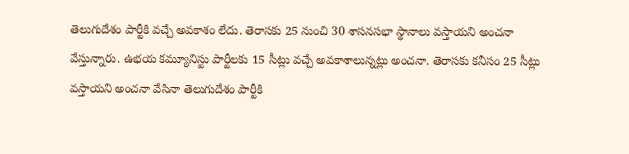తెలుగుదేశం పార్టీకి వచ్చే అవకాశం లేదు. తెరాసకు 25 నుంచి 30 శాసనసభా స్థానాలు వస్తాయని అంచనా వేస్తున్నారు. ఉభయ కమ్యూనిస్టు పార్టీలకు 15 సీట్లు వచ్చే అవకాశాలున్నట్లు అంచనా. తెరాసకు కనీసం 25 సీట్లు వస్తాయని అంచనా వేసినా తెలుగుదేశం పార్టీకి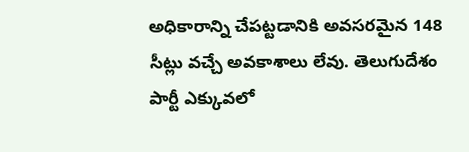అధికారాన్ని చేపట్టడానికి అవసరమైన 148 సీట్లు వచ్చే అవకాశాలు లేవు. తెలుగుదేశం పార్టీ ఎక్కువలో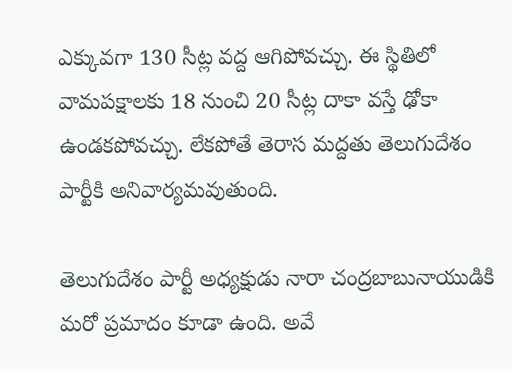ఎక్కువగా 130 సీట్ల వద్ద ఆగిపోవచ్చు. ఈ స్థితిలో వామపక్షాలకు 18 నుంచి 20 సీట్ల దాకా వస్తే ఢోకా ఉండకపోవచ్చు. లేకపోతే తెరాస మద్దతు తెలుగుదేశం పార్టీకి అనివార్యమవుతుంది.

తెలుగుదేశం పార్టీ అధ్యక్షుడు నారా చంద్రబాబునాయుడికి మరో ప్రమాదం కూడా ఉంది. అవే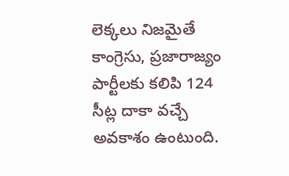లెక్కలు నిజమైతే కాంగ్రెసు, ప్రజారాజ్యం పార్టీలకు కలిపి 124 సీట్ల దాకా వచ్చే అవకాశం ఉంటుంది.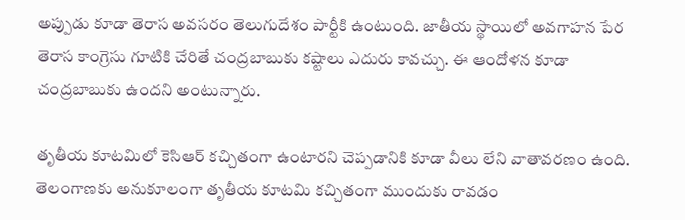అప్పుడు కూడా తెరాస అవసరం తెలుగుదేశం పార్టీకి ఉంటుంది. జాతీయ స్థాయిలో అవగాహన పేర తెరాస కాంగ్రెసు గూటికి చేరితే చంద్రబాబుకు కష్టాలు ఎదురు కావచ్చు. ఈ ఆందోళన కూడా చంద్రబాబుకు ఉందని అంటున్నారు.

తృతీయ కూటమిలో కెసిఆర్ కచ్చితంగా ఉంటారని చెప్పడానికి కూడా వీలు లేని వాతావరణం ఉంది. తెలంగాణకు అనుకూలంగా తృతీయ కూటమి కచ్చితంగా ముందుకు రావడం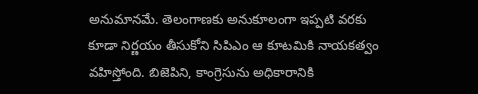అనుమానమే. తెలంగాణకు అనుకూలంగా ఇప్పటి వరకు కూడా నిర్ణయం తీసుకోని సిపిఎం ఆ కూటమికి నాయకత్వం వహిస్తోంది. బిజెపిని, కాంగ్రెసును అధికారానికి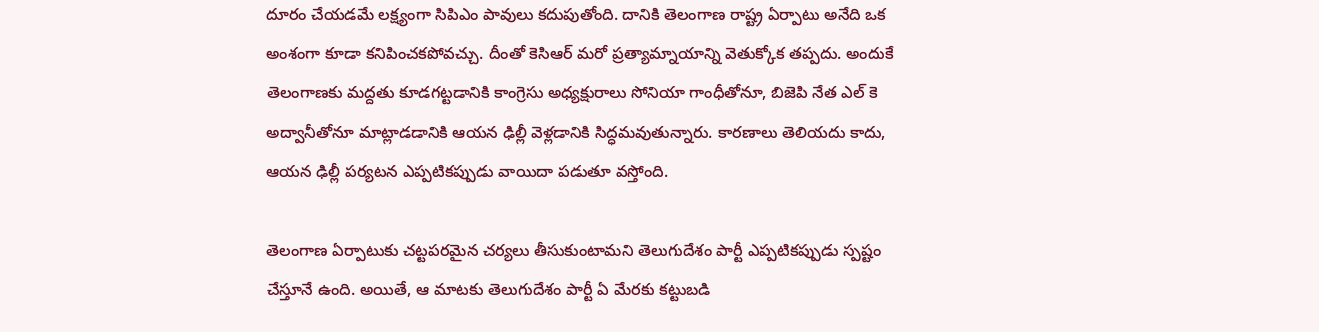దూరం చేయడమే లక్ష్యంగా సిపిఎం పావులు కదుపుతోంది. దానికి తెలంగాణ రాష్ట్ర ఏర్పాటు అనేది ఒక అంశంగా కూడా కనిపించకపోవచ్చు. దీంతో కెసిఆర్ మరో ప్రత్యామ్నాయాన్ని వెతుక్కోక తప్పదు. అందుకే తెలంగాణకు మద్దతు కూడగట్టడానికి కాంగ్రెసు అధ్యక్షురాలు సోనియా గాంధీతోనూ, బిజెపి నేత ఎల్ కె అద్వానీతోనూ మాట్లాడడానికి ఆయన ఢిల్లీ వెళ్లడానికి సిద్ధమవుతున్నారు. కారణాలు తెలియదు కాదు, ఆయన ఢిల్లీ పర్యటన ఎప్పటికప్పుడు వాయిదా పడుతూ వస్తోంది.

తెలంగాణ ఏర్పాటుకు చట్టపరమైన చర్యలు తీసుకుంటామని తెలుగుదేశం పార్టీ ఎప్పటికప్పుడు స్పష్టం చేస్తూనే ఉంది. అయితే, ఆ మాటకు తెలుగుదేశం పార్టీ ఏ మేరకు కట్టుబడి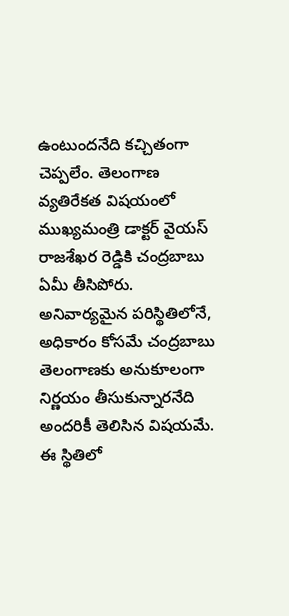ఉంటుందనేది కచ్చితంగా చెప్పలేం. తెలంగాణ వ్యతిరేకత విషయంలో ముఖ్యమంత్రి డాక్టర్ వైయస్ రాజశేఖర రెడ్డికి చంద్రబాబు ఏమీ తీసిపోరు. అనివార్యమైన పరిస్థితిలోనే, అధికారం కోసమే చంద్రబాబు తెలంగాణకు అనుకూలంగా నిర్ణయం తీసుకున్నారనేది అందరికీ తెలిసిన విషయమే. ఈ స్థితిలో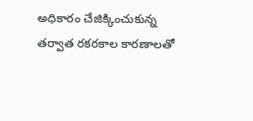అధికారం చేజిక్కించుకున్న తర్వాత రకరకాల కారణాలతో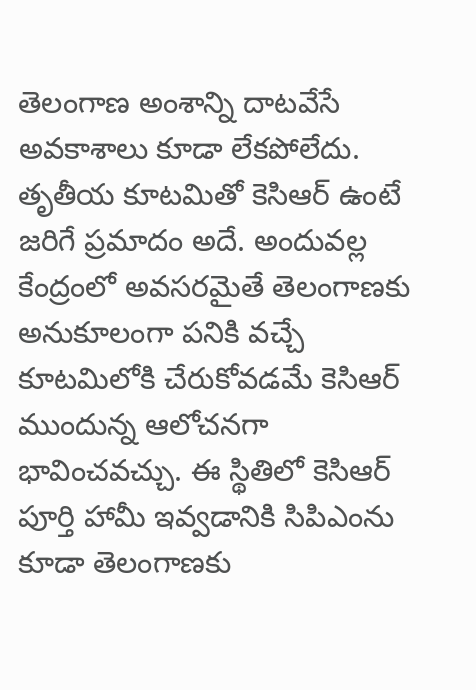తెలంగాణ అంశాన్ని దాటవేసే అవకాశాలు కూడా లేకపోలేదు. తృతీయ కూటమితో కెసిఆర్ ఉంటే జరిగే ప్రమాదం అదే. అందువల్ల కేంద్రంలో అవసరమైతే తెలంగాణకు అనుకూలంగా పనికి వచ్చే కూటమిలోకి చేరుకోవడమే కెసిఆర్ ముందున్న ఆలోచనగా భావించవచ్చు. ఈ స్థితిలో కెసిఆర్ పూర్తి హామీ ఇవ్వడానికి సిపిఎంను కూడా తెలంగాణకు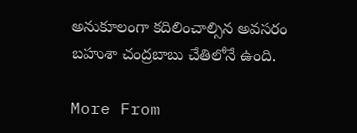అనుకూలంగా కదిలించాల్సిన అవసరం బహుశా చంద్రబాబు చేతిలోనే ఉంది.

More From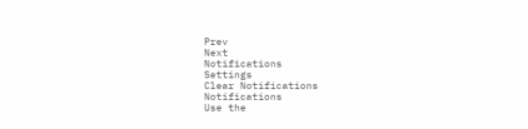Prev
Next
Notifications
Settings
Clear Notifications
Notifications
Use the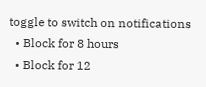toggle to switch on notifications
  • Block for 8 hours
  • Block for 12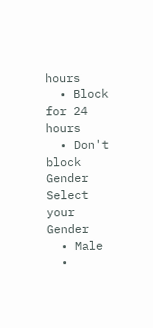hours
  • Block for 24 hours
  • Don't block
Gender
Select your Gender
  • Male
  •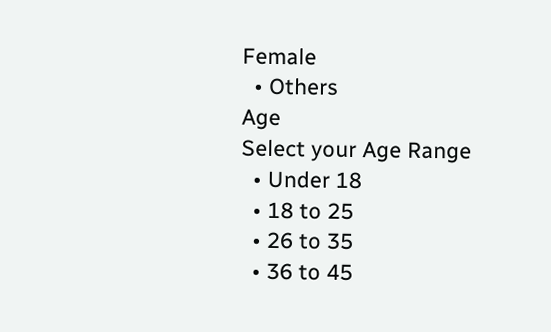Female
  • Others
Age
Select your Age Range
  • Under 18
  • 18 to 25
  • 26 to 35
  • 36 to 45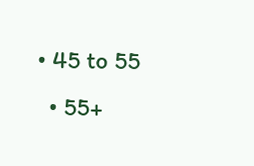• 45 to 55
  • 55+